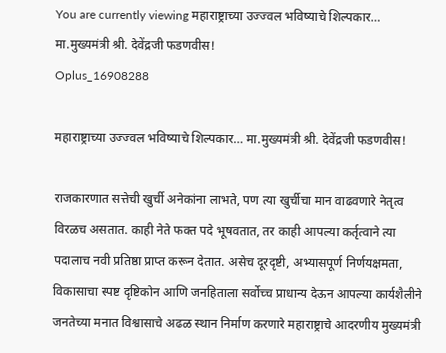You are currently viewing महाराष्ट्राच्या उज्ज्वल भविष्याचे शिल्पकार… मा.मुख्यमंत्री श्री. देवेंद्रजी फडणवीस!
Oplus_16908288

महाराष्ट्राच्या उज्ज्वल भविष्याचे शिल्पकार… मा.मुख्यमंत्री श्री. देवेंद्रजी फडणवीस!

राजकारणात सत्तेची खुर्ची अनेकांना लाभते, पण त्या खुर्चीचा मान वाढवणारे नेतृत्व विरळच असतात. काही नेते फक्त पदे भूषवतात, तर काही आपल्या कर्तृत्वाने त्या पदालाच नवी प्रतिष्ठा प्राप्त करून देतात. असेच दूरदृष्टी, अभ्यासपूर्ण निर्णयक्षमता, विकासाचा स्पष्ट दृष्टिकोन आणि जनहिताला सर्वोच्च प्राधान्य देऊन आपल्या कार्यशैलीने जनतेच्या मनात विश्वासाचे अढळ स्थान निर्माण करणारे महाराष्ट्राचे आदरणीय मुख्यमंत्री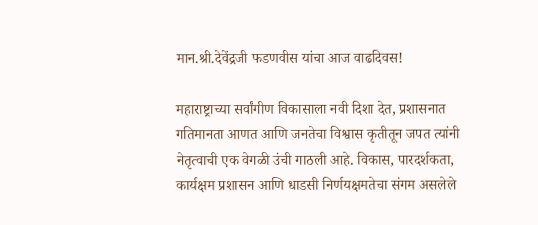मान.श्री.देवेंद्रजी फडणवीस यांचा आज वाढदिवस!

महाराष्ट्राच्या सर्वांगीण विकासाला नवी दिशा देत, प्रशासनात गतिमानता आणत आणि जनतेचा विश्वास कृतीतून जपत त्यांनी नेतृत्वाची एक वेगळी उंची गाठली आहे. विकास, पारदर्शकता, कार्यक्षम प्रशासन आणि धाडसी निर्णयक्षमतेचा संगम असलेले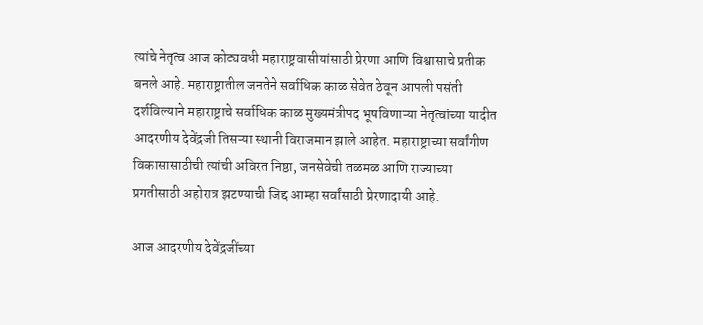त्यांचे नेतृत्व आज कोट्यवधी महाराष्ट्रवासीयांसाठी प्रेरणा आणि विश्वासाचे प्रतीक बनले आहे. महाराष्ट्रातील जनतेने सर्वाधिक काळ सेवेत ठेवून आपली पसंती दर्शविल्याने महाराष्ट्राचे सर्वाधिक काळ मुख्यमंत्रीपद भूषविणाऱ्या नेतृत्वांच्या यादीत आदरणीय देवेंद्रजी तिसऱ्या स्थानी विराजमान झाले आहेत. महाराष्ट्राच्या सर्वांगीण विकासासाठीची त्यांची अविरत निष्ठा, जनसेवेची तळमळ आणि राज्याच्या प्रगतीसाठी अहोरात्र झटण्याची जिद्द आम्हा सर्वांसाठी प्रेरणादायी आहे.

आज आदरणीय देवेंद्रजींच्या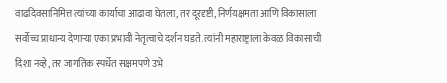वाढदिवसानिमित्त त्यांच्या कार्याचा आढावा घेतला, तर दूरदृष्टी, निर्णयक्षमता आणि विकासाला सर्वोच्च प्राधान्य देणाऱ्या एका प्रभावी नेतृत्वाचे दर्शन घडते. त्यांनी महाराष्ट्राला केवळ विकासाची दिशा नव्हे, तर जागतिक स्पर्धेत सक्षमपणे उभे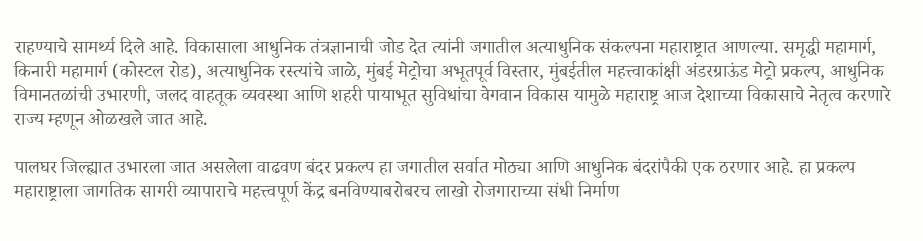राहण्याचे सामर्थ्य दिले आहे. विकासाला आधुनिक तंत्रज्ञानाची जोड देत त्यांनी जगातील अत्याधुनिक संकल्पना महाराष्ट्रात आणल्या. समृद्धी महामार्ग, किनारी महामार्ग (कोस्टल रोड), अत्याधुनिक रस्त्यांचे जाळे, मुंबई मेट्रोचा अभूतपूर्व विस्तार, मुंबईतील महत्त्वाकांक्षी अंडरग्राऊंड मेट्रो प्रकल्प, आधुनिक विमानतळांची उभारणी, जलद वाहतूक व्यवस्था आणि शहरी पायाभूत सुविधांचा वेगवान विकास यामुळे महाराष्ट्र आज देशाच्या विकासाचे नेतृत्व करणारे राज्य म्हणून ओळखले जात आहे.

पालघर जिल्ह्यात उभारला जात असलेला वाढवण बंदर प्रकल्प हा जगातील सर्वात मोठ्या आणि आधुनिक बंदरांपैकी एक ठरणार आहे. हा प्रकल्प महाराष्ट्राला जागतिक सागरी व्यापाराचे महत्त्वपूर्ण केंद्र बनविण्याबरोबरच लाखो रोजगाराच्या संधी निर्माण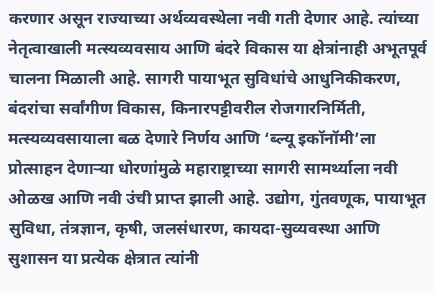करणार असून राज्याच्या अर्थव्यवस्थेला नवी गती देणार आहे. त्यांच्या नेतृत्वाखाली मत्स्यव्यवसाय आणि बंदरे विकास या क्षेत्रांनाही अभूतपूर्व चालना मिळाली आहे. सागरी पायाभूत सुविधांचे आधुनिकीकरण, बंदरांचा सर्वांगीण विकास, किनारपट्टीवरील रोजगारनिर्मिती, मत्स्यव्यवसायाला बळ देणारे निर्णय आणि ‘ब्ल्यू इकॉनॉमी’ला प्रोत्साहन देणाऱ्या धोरणांमुळे महाराष्ट्राच्या सागरी सामर्थ्याला नवी ओळख आणि नवी उंची प्राप्त झाली आहे. उद्योग, गुंतवणूक, पायाभूत सुविधा, तंत्रज्ञान, कृषी, जलसंधारण, कायदा-सुव्यवस्था आणि सुशासन या प्रत्येक क्षेत्रात त्यांनी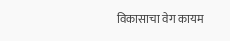विकासाचा वेग कायम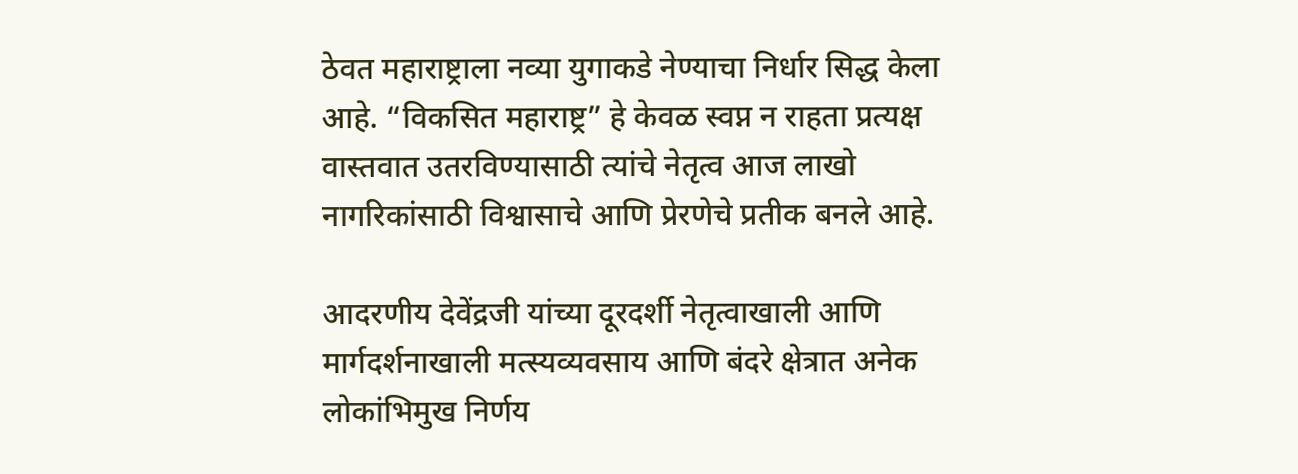ठेवत महाराष्ट्राला नव्या युगाकडे नेण्याचा निर्धार सिद्ध केला आहे. “विकसित महाराष्ट्र” हे केवळ स्वप्न न राहता प्रत्यक्ष वास्तवात उतरविण्यासाठी त्यांचे नेतृत्व आज लाखो नागरिकांसाठी विश्वासाचे आणि प्रेरणेचे प्रतीक बनले आहे.

आदरणीय देवेंद्रजी यांच्या दूरदर्शी नेतृत्वाखाली आणि मार्गदर्शनाखाली मत्स्यव्यवसाय आणि बंदरे क्षेत्रात अनेक लोकांभिमुख निर्णय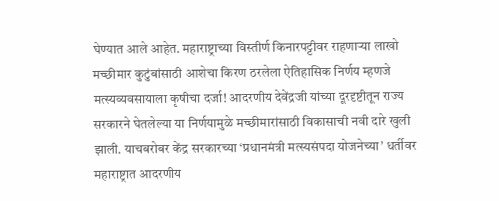घेण्यात आले आहेत. महाराष्ट्राच्या विस्तीर्ण किनारपट्टीवर राहणाऱ्या लाखो मच्छीमार कुटुंबांसाठी आशेचा किरण ठरलेला ऐतिहासिक निर्णय म्हणजे मत्स्यव्यवसायाला कृषीचा दर्जा! आदरणीय देवेंद्रजी यांच्या दूरदृष्टीतून राज्य सरकारने घेतलेल्या या निर्णयामुळे मच्छीमारांसाठी विकासाची नवी दारे खुली झाली. याचबरोबर केंद्र सरकारच्या ‘प्रधानमंत्री मत्स्यसंपदा योजनेच्या’ धर्तीवर महाराष्ट्रात आदरणीय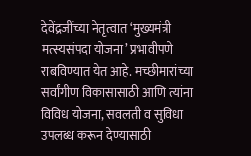देवेंद्रजींच्या नेतृत्वात ‘मुख्यमंत्री मत्स्यसंपदा योजना’ प्रभावीपणे राबविण्यात येत आहे. मच्छीमारांच्या सर्वांगीण विकासासाठी आणि त्यांना विविध योजना, सवलती व सुविधा उपलब्ध करून देण्यासाठी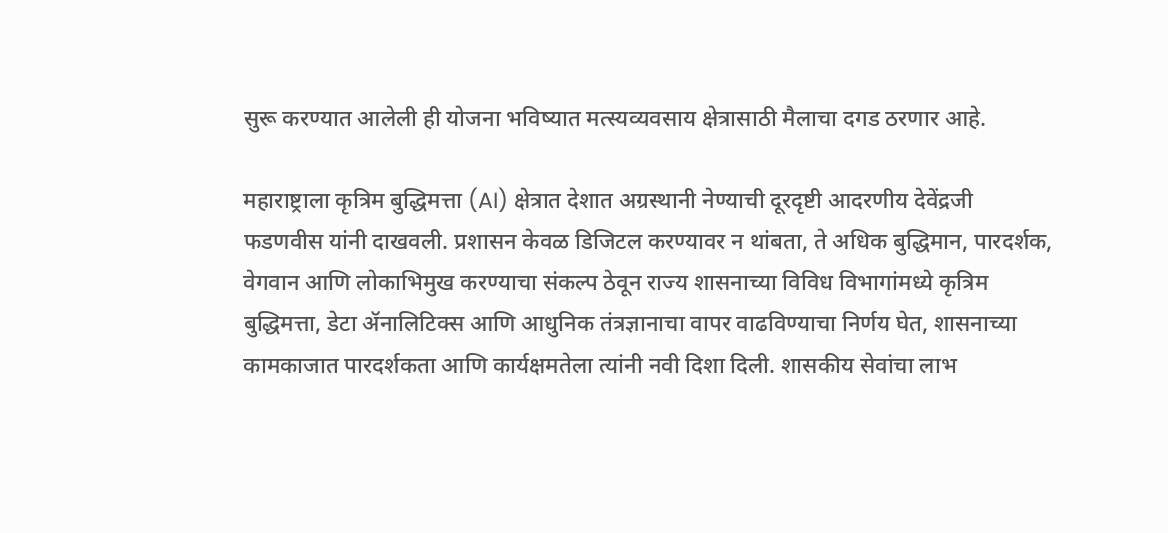सुरू करण्यात आलेली ही योजना भविष्यात मत्स्यव्यवसाय क्षेत्रासाठी मैलाचा दगड ठरणार आहे.

महाराष्ट्राला कृत्रिम बुद्धिमत्ता (AI) क्षेत्रात देशात अग्रस्थानी नेण्याची दूरदृष्टी आदरणीय देवेंद्रजी फडणवीस यांनी दाखवली. प्रशासन केवळ डिजिटल करण्यावर न थांबता, ते अधिक बुद्धिमान, पारदर्शक, वेगवान आणि लोकाभिमुख करण्याचा संकल्प ठेवून राज्य शासनाच्या विविध विभागांमध्ये कृत्रिम बुद्धिमत्ता, डेटा ॲनालिटिक्स आणि आधुनिक तंत्रज्ञानाचा वापर वाढविण्याचा निर्णय घेत, शासनाच्या कामकाजात पारदर्शकता आणि कार्यक्षमतेला त्यांनी नवी दिशा दिली. शासकीय सेवांचा लाभ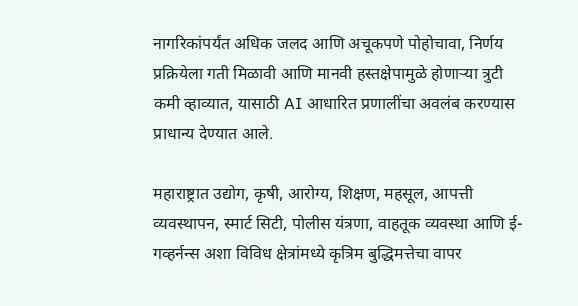नागरिकांपर्यंत अधिक जलद आणि अचूकपणे पोहोचावा, निर्णय प्रक्रियेला गती मिळावी आणि मानवी हस्तक्षेपामुळे होणाऱ्या त्रुटी कमी व्हाव्यात, यासाठी AI आधारित प्रणालींचा अवलंब करण्यास प्राधान्य देण्यात आले.

महाराष्ट्रात उद्योग, कृषी, आरोग्य, शिक्षण, महसूल, आपत्ती व्यवस्थापन, स्मार्ट सिटी, पोलीस यंत्रणा, वाहतूक व्यवस्था आणि ई-गव्हर्नन्स अशा विविध क्षेत्रांमध्ये कृत्रिम बुद्धिमत्तेचा वापर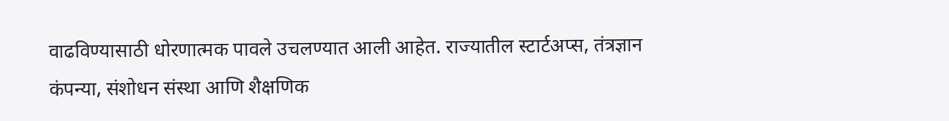वाढविण्यासाठी धोरणात्मक पावले उचलण्यात आली आहेत. राज्यातील स्टार्टअप्स, तंत्रज्ञान कंपन्या, संशोधन संस्था आणि शैक्षणिक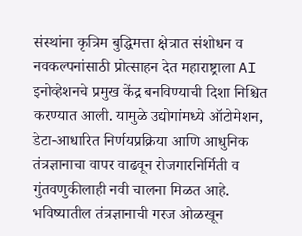संस्थांना कृत्रिम बुद्धिमत्ता क्षेत्रात संशोधन व नवकल्पनांसाठी प्रोत्साहन देत महाराष्ट्राला AI इनोव्हेशनचे प्रमुख केंद्र बनविण्याची दिशा निश्चित करण्यात आली. यामुळे उद्योगांमध्ये ऑटोमेशन, डेटा-आधारित निर्णयप्रक्रिया आणि आधुनिक तंत्रज्ञानाचा वापर वाढवून रोजगारनिर्मिती व गुंतवणुकीलाही नवी चालना मिळत आहे. भविष्यातील तंत्रज्ञानाची गरज ओळखून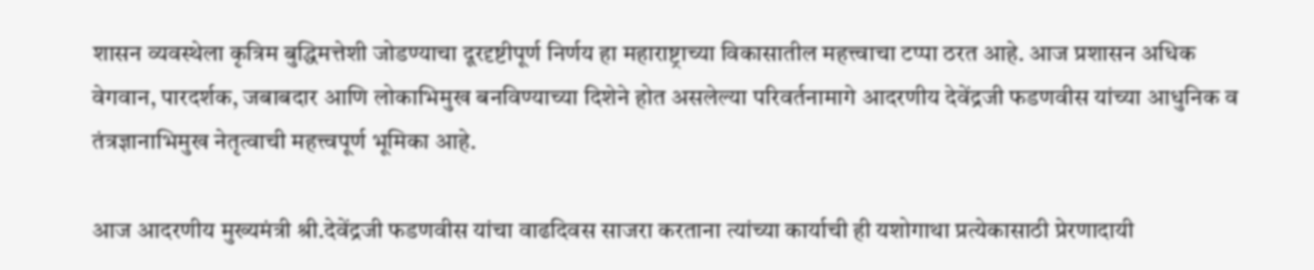शासन व्यवस्थेला कृत्रिम बुद्धिमत्तेशी जोडण्याचा दूरदृष्टीपूर्ण निर्णय हा महाराष्ट्राच्या विकासातील महत्त्वाचा टप्पा ठरत आहे. आज प्रशासन अधिक वेगवान, पारदर्शक, जबाबदार आणि लोकाभिमुख बनविण्याच्या दिशेने होत असलेल्या परिवर्तनामागे आदरणीय देवेंद्रजी फडणवीस यांच्या आधुनिक व तंत्रज्ञानाभिमुख नेतृत्वाची महत्त्वपूर्ण भूमिका आहे.

आज आदरणीय मुख्यमंत्री श्री.देवेंद्रजी फडणवीस यांचा वाढदिवस साजरा करताना त्यांच्या कार्याची ही यशोगाथा प्रत्येकासाठी प्रेरणादायी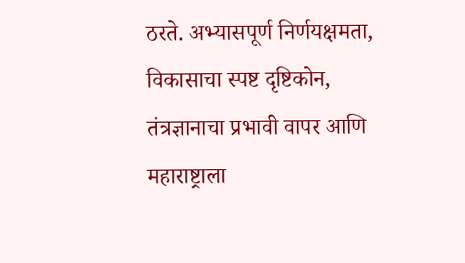ठरते. अभ्यासपूर्ण निर्णयक्षमता, विकासाचा स्पष्ट दृष्टिकोन, तंत्रज्ञानाचा प्रभावी वापर आणि महाराष्ट्राला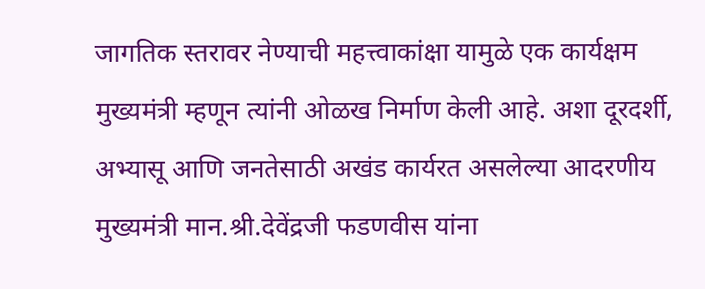जागतिक स्तरावर नेण्याची महत्त्वाकांक्षा यामुळे एक कार्यक्षम मुख्यमंत्री म्हणून त्यांनी ओळख निर्माण केली आहे. अशा दूरदर्शी, अभ्यासू आणि जनतेसाठी अखंड कार्यरत असलेल्या आदरणीय मुख्यमंत्री मान.श्री.देवेंद्रजी फडणवीस यांना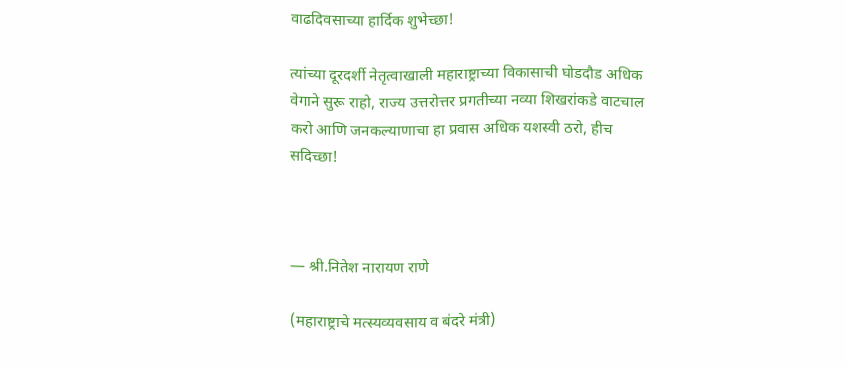वाढदिवसाच्या हार्दिक शुभेच्छा!

त्यांच्या दूरदर्शी नेतृत्वाखाली महाराष्ट्राच्या विकासाची घोडदौड अधिक वेगाने सुरू राहो, राज्य उत्तरोत्तर प्रगतीच्या नव्या शिखरांकडे वाटचाल करो आणि जनकल्याणाचा हा प्रवास अधिक यशस्वी ठरो, हीच सदिच्छा!



— श्री.नितेश नारायण राणे

(महाराष्ट्राचे मत्स्यव्यवसाय व बंदरे मंत्री)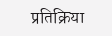प्रतिक्रिया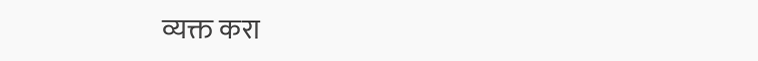व्यक्त करा